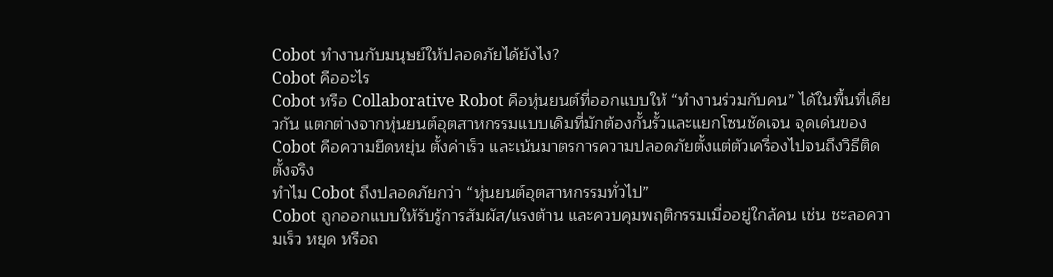Cobot ทำงานกับมนุษย์ให้ปลอดภัยได้ยังไง?
Cobot คืออะไร
Cobot หรือ Collaborative Robot คือหุ่นยนต์ที่ออกแบบให้ “ทำงานร่วมกับคน” ได้ในพื้นที่เดียวกัน แตกต่างจากหุ่นยนต์อุตสาหกรรมแบบเดิมที่มักต้องกั้นรั้วและแยกโซนชัดเจน จุดเด่นของ Cobot คือความยืดหยุ่น ตั้งค่าเร็ว และเน้นมาตรการความปลอดภัยตั้งแต่ตัวเครื่องไปจนถึงวิธีติดตั้งจริง
ทำไม Cobot ถึงปลอดภัยกว่า “หุ่นยนต์อุตสาหกรรมทั่วไป”
Cobot ถูกออกแบบให้รับรู้การสัมผัส/แรงต้าน และควบคุมพฤติกรรมเมื่ออยู่ใกล้คน เช่น ชะลอความเร็ว หยุด หรือถ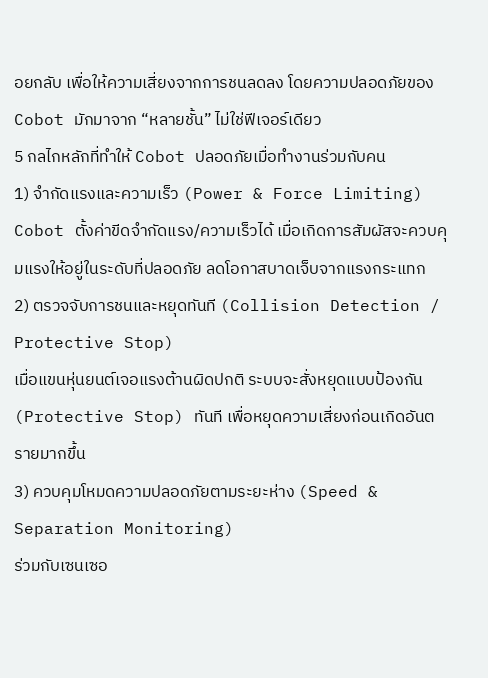อยกลับ เพื่อให้ความเสี่ยงจากการชนลดลง โดยความปลอดภัยของ Cobot มักมาจาก “หลายชั้น” ไม่ใช่ฟีเจอร์เดียว
5 กลไกหลักที่ทำให้ Cobot ปลอดภัยเมื่อทำงานร่วมกับคน
1) จำกัดแรงและความเร็ว (Power & Force Limiting)
Cobot ตั้งค่าขีดจำกัดแรง/ความเร็วได้ เมื่อเกิดการสัมผัสจะควบคุมแรงให้อยู่ในระดับที่ปลอดภัย ลดโอกาสบาดเจ็บจากแรงกระแทก
2) ตรวจจับการชนและหยุดทันที (Collision Detection / Protective Stop)
เมื่อแขนหุ่นยนต์เจอแรงต้านผิดปกติ ระบบจะสั่งหยุดแบบป้องกัน (Protective Stop) ทันที เพื่อหยุดความเสี่ยงก่อนเกิดอันตรายมากขึ้น
3) ควบคุมโหมดความปลอดภัยตามระยะห่าง (Speed & Separation Monitoring)
ร่วมกับเซนเซอ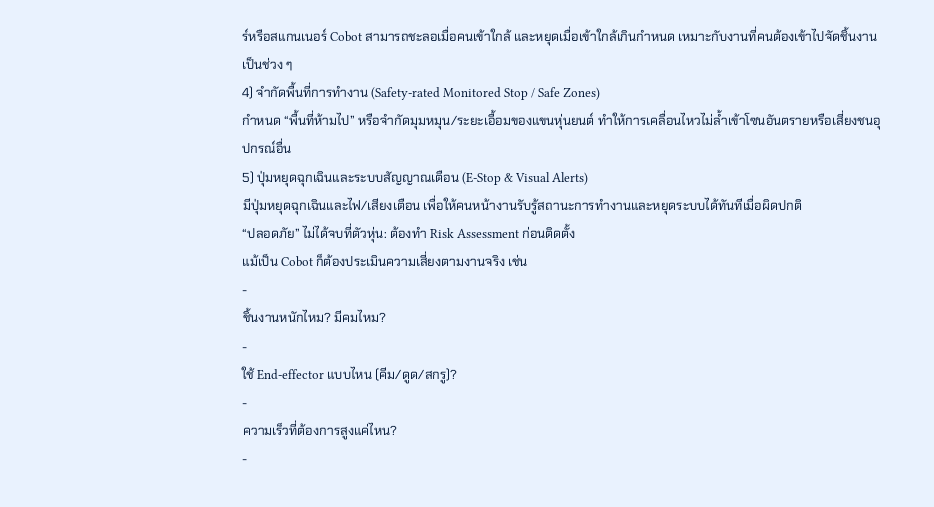ร์หรือสแกนเนอร์ Cobot สามารถชะลอเมื่อคนเข้าใกล้ และหยุดเมื่อเข้าใกล้เกินกำหนด เหมาะกับงานที่คนต้องเข้าไปจัดชิ้นงานเป็นช่วง ๆ
4) จำกัดพื้นที่การทำงาน (Safety-rated Monitored Stop / Safe Zones)
กำหนด “พื้นที่ห้ามไป” หรือจำกัดมุมหมุน/ระยะเอื้อมของแขนหุ่นยนต์ ทำให้การเคลื่อนไหวไม่ล้ำเข้าโซนอันตรายหรือเสี่ยงชนอุปกรณ์อื่น
5) ปุ่มหยุดฉุกเฉินและระบบสัญญาณเตือน (E-Stop & Visual Alerts)
มีปุ่มหยุดฉุกเฉินและไฟ/เสียงเตือน เพื่อให้คนหน้างานรับรู้สถานะการทำงานและหยุดระบบได้ทันทีเมื่อผิดปกติ
“ปลอดภัย” ไม่ได้จบที่ตัวหุ่น: ต้องทำ Risk Assessment ก่อนติดตั้ง
แม้เป็น Cobot ก็ต้องประเมินความเสี่ยงตามงานจริง เช่น
-
ชิ้นงานหนักไหม? มีคมไหม?
-
ใช้ End-effector แบบไหน (คีม/ดูด/สกรู)?
-
ความเร็วที่ต้องการสูงแค่ไหน?
-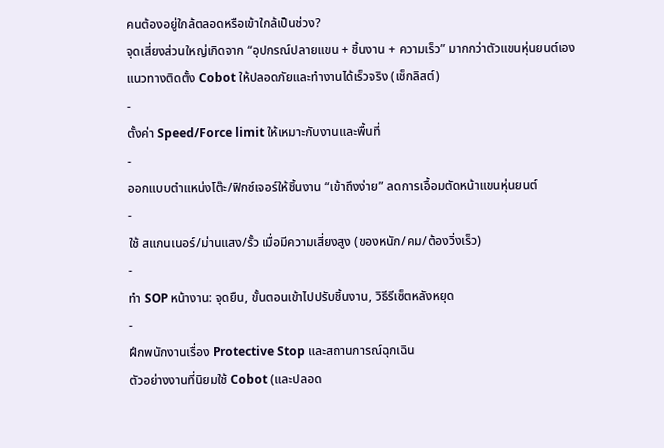คนต้องอยู่ใกล้ตลอดหรือเข้าใกล้เป็นช่วง?
จุดเสี่ยงส่วนใหญ่เกิดจาก “อุปกรณ์ปลายแขน + ชิ้นงาน + ความเร็ว” มากกว่าตัวแขนหุ่นยนต์เอง
แนวทางติดตั้ง Cobot ให้ปลอดภัยและทำงานได้เร็วจริง (เช็กลิสต์)
-
ตั้งค่า Speed/Force limit ให้เหมาะกับงานและพื้นที่
-
ออกแบบตำแหน่งโต๊ะ/ฟิกซ์เจอร์ให้ชิ้นงาน “เข้าถึงง่าย” ลดการเอื้อมตัดหน้าแขนหุ่นยนต์
-
ใช้ สแกนเนอร์/ม่านแสง/รั้ว เมื่อมีความเสี่ยงสูง (ของหนัก/คม/ต้องวิ่งเร็ว)
-
ทำ SOP หน้างาน: จุดยืน, ขั้นตอนเข้าไปปรับชิ้นงาน, วิธีรีเซ็ตหลังหยุด
-
ฝึกพนักงานเรื่อง Protective Stop และสถานการณ์ฉุกเฉิน
ตัวอย่างงานที่นิยมใช้ Cobot (และปลอด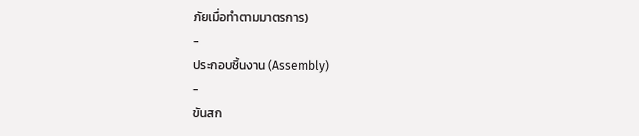ภัยเมื่อทำตามมาตรการ)
-
ประกอบชิ้นงาน (Assembly)
-
ขันสก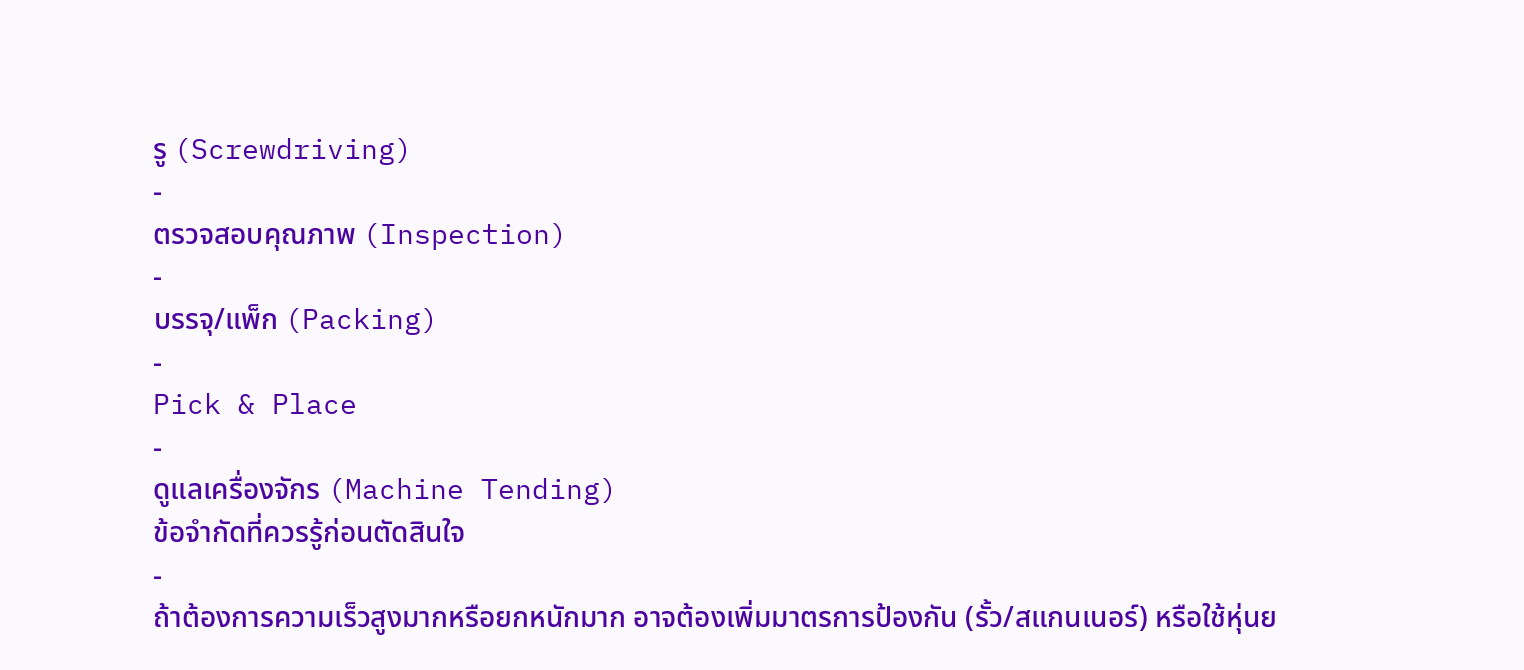รู (Screwdriving)
-
ตรวจสอบคุณภาพ (Inspection)
-
บรรจุ/แพ็ก (Packing)
-
Pick & Place
-
ดูแลเครื่องจักร (Machine Tending)
ข้อจำกัดที่ควรรู้ก่อนตัดสินใจ
-
ถ้าต้องการความเร็วสูงมากหรือยกหนักมาก อาจต้องเพิ่มมาตรการป้องกัน (รั้ว/สแกนเนอร์) หรือใช้หุ่นย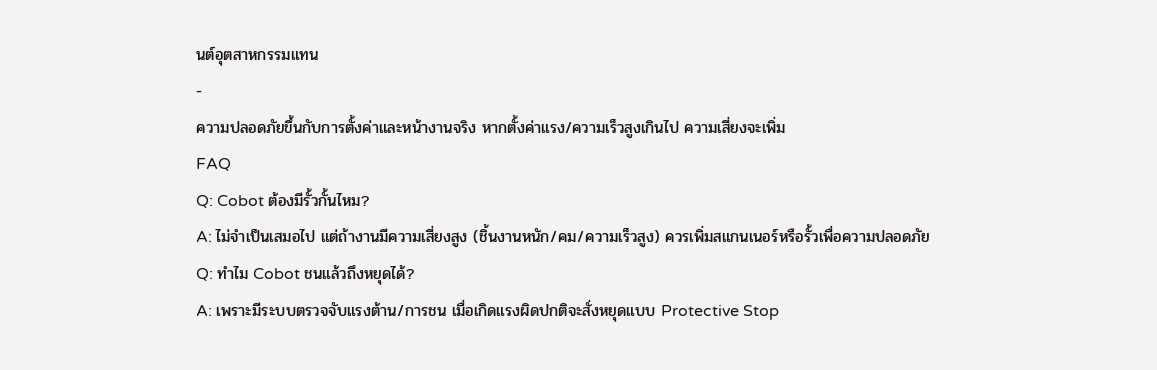นต์อุตสาหกรรมแทน
-
ความปลอดภัยขึ้นกับการตั้งค่าและหน้างานจริง หากตั้งค่าแรง/ความเร็วสูงเกินไป ความเสี่ยงจะเพิ่ม
FAQ
Q: Cobot ต้องมีรั้วกั้นไหม?
A: ไม่จำเป็นเสมอไป แต่ถ้างานมีความเสี่ยงสูง (ชิ้นงานหนัก/คม/ความเร็วสูง) ควรเพิ่มสแกนเนอร์หรือรั้วเพื่อความปลอดภัย
Q: ทำไม Cobot ชนแล้วถึงหยุดได้?
A: เพราะมีระบบตรวจจับแรงต้าน/การชน เมื่อเกิดแรงผิดปกติจะสั่งหยุดแบบ Protective Stop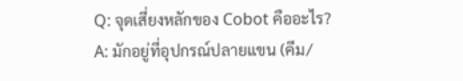Q: จุดเสี่ยงหลักของ Cobot คืออะไร?
A: มักอยู่ที่อุปกรณ์ปลายแขน (คีม/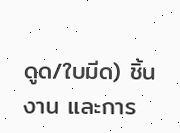ดูด/ใบมีด) ชิ้นงาน และการ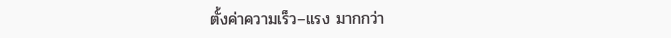ตั้งค่าความเร็ว–แรง มากกว่า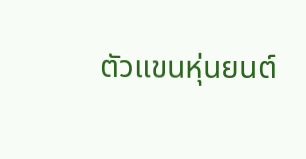ตัวแขนหุ่นยนต์